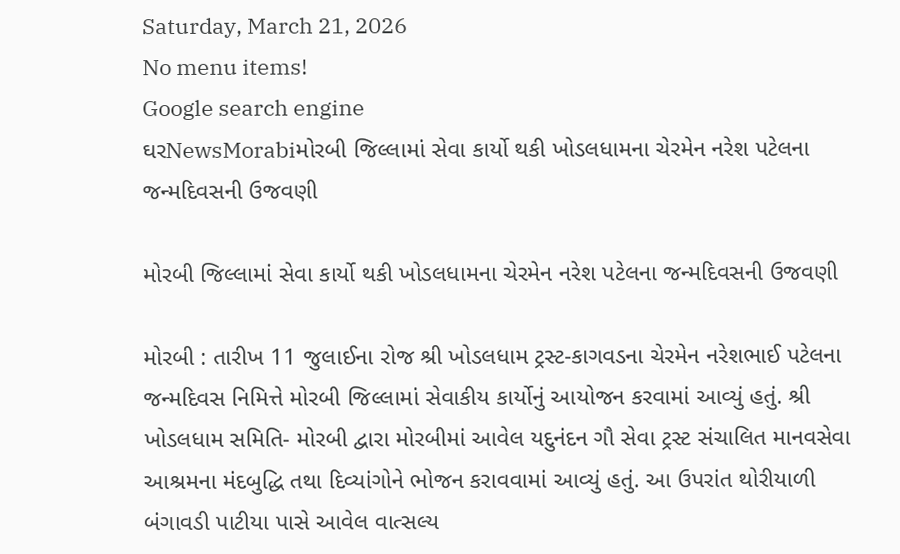Saturday, March 21, 2026
No menu items!
Google search engine
ઘરNewsMorabiમોરબી જિલ્લામાં સેવા કાર્યો થકી ખોડલધામના ચેરમેન નરેશ પટેલના જન્મદિવસની ઉજવણી

મોરબી જિલ્લામાં સેવા કાર્યો થકી ખોડલધામના ચેરમેન નરેશ પટેલના જન્મદિવસની ઉજવણી

મોરબી : તારીખ 11 જુલાઈના રોજ શ્રી ખોડલધામ ટ્રસ્ટ-કાગવડના ચેરમેન નરેશભાઈ પટેલના જન્મદિવસ નિમિત્તે મોરબી જિલ્લામાં સેવાકીય કાર્યોનું આયોજન કરવામાં આવ્યું હતું. શ્રી ખોડલધામ સમિતિ- મોરબી દ્વારા મોરબીમાં આવેલ યદુનંદન ગૌ સેવા ટ્રસ્ટ સંચાલિત માનવસેવા આશ્રમના મંદબુદ્ધિ તથા દિવ્યાંગોને ભોજન કરાવવામાં આવ્યું હતું. આ ઉપરાંત થોરીયાળી બંગાવડી પાટીયા પાસે આવેલ વાત્સલ્ય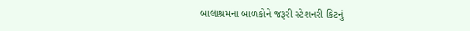બાલાશ્રમના બાળકોને જરૂરી સ્ટેશનરી કિટનું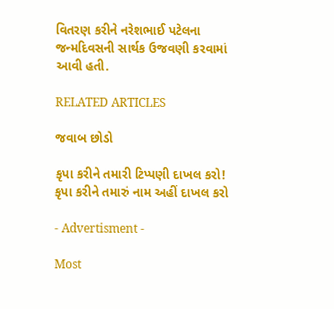વિતરણ કરીને નરેશભાઈ પટેલના જન્મદિવસની સાર્થક ઉજવણી કરવામાં આવી હતી.

RELATED ARTICLES

જવાબ છોડો

કૃપા કરીને તમારી ટિપ્પણી દાખલ કરો!
કૃપા કરીને તમારું નામ અહીં દાખલ કરો

- Advertisment -

Most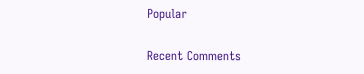Popular

Recent Comments